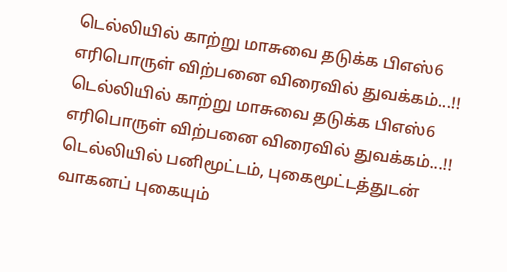டெல்லியில் காற்று மாசுவை தடுக்க பிஎஸ்6 எரிபொருள் விற்பனை விரைவில் துவக்கம்...!!
டெல்லியில் காற்று மாசுவை தடுக்க பிஎஸ்6 எரிபொருள் விற்பனை விரைவில் துவக்கம்...!!
டெல்லியில் பனிமூட்டம், புகைமூட்டத்துடன் வாகனப் புகையும்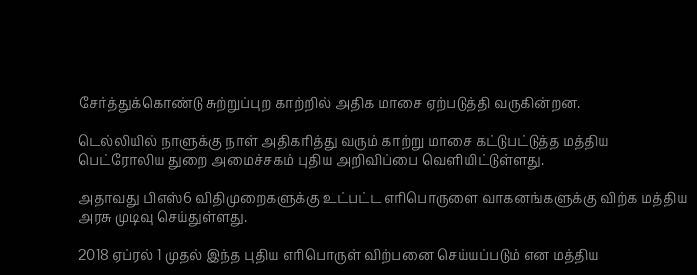சேர்த்துக்கொண்டு சுற்றுப்புற காற்றில் அதிக மாசை ஏற்படுத்தி வருகின்றன.

டெல்லியில் நாளுக்கு நாள் அதிகரித்து வரும் காற்று மாசை கட்டுபட்டுத்த மத்திய பெட்ரோலிய துறை அமைச்சகம் புதிய அறிவிப்பை வெளியிட்டுள்ளது.

அதாவது பிஎஸ்6 விதிமுறைகளுக்கு உட்பட்ட எரிபொருளை வாகனங்களுக்கு விற்க மத்திய அரசு முடிவு செய்துள்ளது.

2018 ஏப்ரல் 1 முதல் இந்த புதிய எரிபொருள் விற்பனை செய்யப்படும் என மத்திய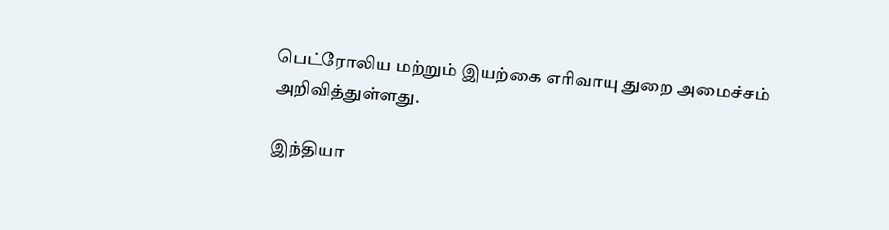பெட்ரோலிய மற்றும் இயற்கை எரிவாயு துறை அமைச்சம் அறிவித்துள்ளது.

இந்தியா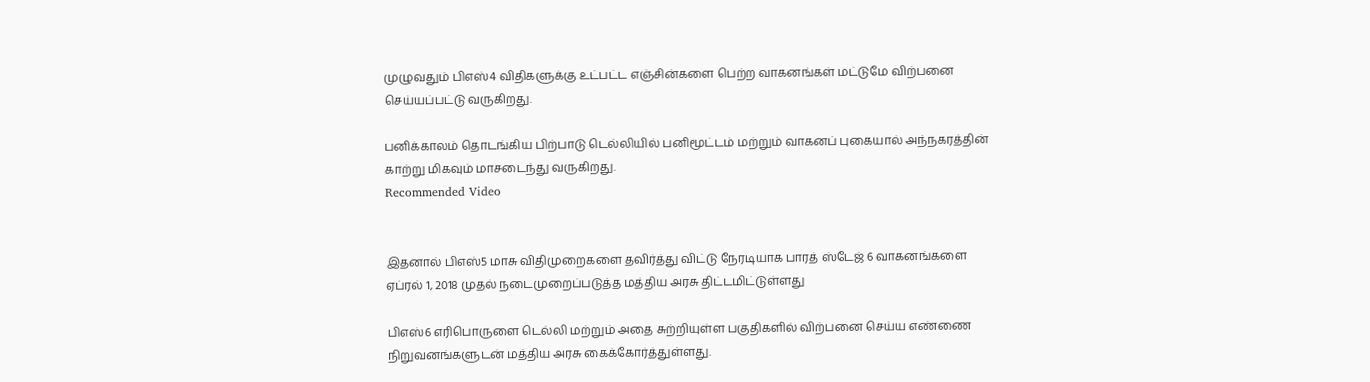முழுவதும் பிஎஸ்4 விதிகளுக்கு உட்பட்ட எஞ்சின்களை பெற்ற வாகனங்கள் மட்டுமே விற்பனை செய்யப்பட்டு வருகிறது.

பனிக்காலம் தொடங்கிய பிற்பாடு டெல்லியில் பனிமூட்டம் மற்றும் வாகனப் புகையால் அந்நகரத்தின் காற்று மிகவும் மாசடைந்து வருகிறது.
Recommended Video


இதனால் பிஎஸ்5 மாசு விதிமுறைகளை தவிர்த்து விட்டு நேரடியாக பாரத் ஸ்டேஜ் 6 வாகனங்களை ஏப்ரல் 1, 2018 முதல் நடைமுறைப்படுத்த மத்திய அரசு திட்டமிட்டுள்ளது

பிஎஸ்6 எரிபொருளை டெல்லி மற்றும் அதை சுற்றியுள்ள பகுதிகளில் விற்பனை செய்ய எண்ணை நிறுவனங்களுடன் மத்திய அரசு கைக்கோர்த்துள்ளது.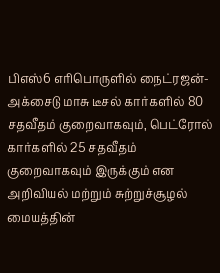பிஎஸ்6 எரிபொருளில் நைட்ரஜன்-அக்சைடு மாசு டீசல் கார்களில் 80 சதவீதம் குறைவாகவும், பெட்ரோல் கார்களில் 25 சதவீதம் குறைவாகவும் இருக்கும் என அறிவியல் மற்றும் சுற்றுச்சூழல் மையத்தின்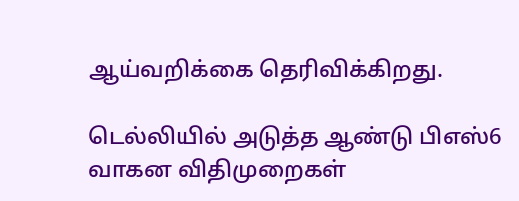ஆய்வறிக்கை தெரிவிக்கிறது.

டெல்லியில் அடுத்த ஆண்டு பிஎஸ்6 வாகன விதிமுறைகள்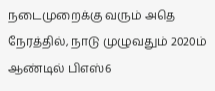நடைமுறைக்கு வரும் அதெ நேரத்தில், நாடு முழுவதும் 2020ம் ஆண்டில் பிஎஸ்6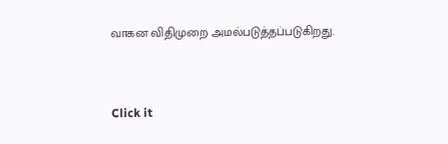வாகன விதிமுறை அமல்படுத்தப்படுகிறது.


Click it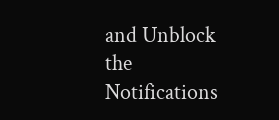and Unblock the Notifications